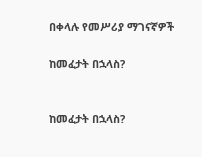በቀላሉ የመሥሪያ ማገናኛዎች

ከመፈታት በኋላስ?


ከመፈታት በኋላስ?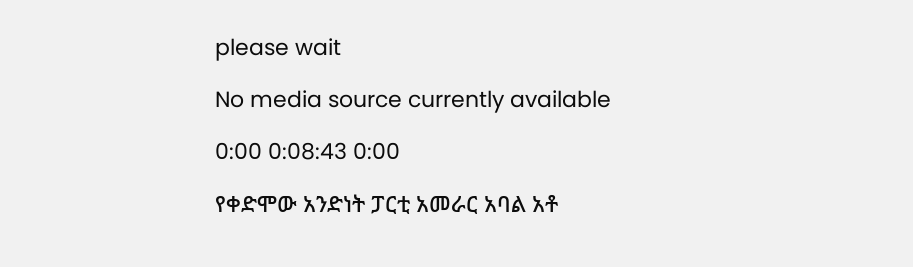please wait

No media source currently available

0:00 0:08:43 0:00

የቀድሞው አንድነት ፓርቲ አመራር አባል አቶ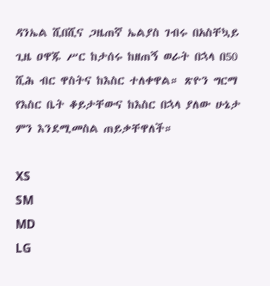ዳንኤል ሺበሺና ጋዜጠኛ ኤልያስ ገብሩ በአስቸኳይ ጊዜ ዐዋጁ ሥር ከታሰሩ ከዘጠኝ ወራት በኋላ በ50 ሺሕ ብር ዋስትና ከእስር ተለቀዋል። ጽዮን ግርማ የእስር ቤት ቆይታቸውና ከእስር በኋላ ያለው ሁኔታ ምን እንደሚመስል ጠይቃቸዋለች።

XS
SM
MD
LG